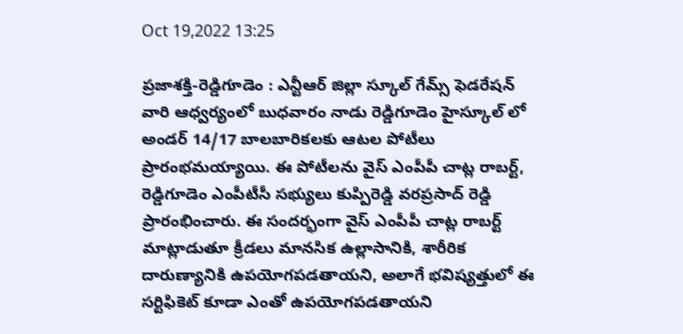Oct 19,2022 13:25

ప్రజాశక్తి-రెడ్డిగూడెం : ఎన్టీఆర్ జిల్లా స్కూల్ గేమ్స్ ఫెడరేషన్ వారి ఆధ్వర్యంలో బుధవారం నాడు రెడ్డిగూడెం హైస్కూల్ లో అండర్ 14/17 బాలబారికలకు ఆటల పోటీలు ప్రారంభమయ్యాయి. ఈ పోటీలను వైస్ ఎంపీపీ చాట్ల రాబర్ట్, రెడ్డిగూడెం ఎంపీటీసీ సభ్యులు కుప్పిరెడ్డి వరప్రసాద్ రెడ్డి ప్రారంభించారు. ఈ సందర్భంగా వైస్ ఎంపీపీ చాట్ల రాబర్ట్ మాట్లాడుతూ క్రీడలు మానసిక ఉల్లాసానికి, శారీరిక దారుణ్యానికి ఉపయోగపడతాయని, అలాగే భవిష్యత్తులో ఈ సర్టిఫికెట్ కూడా ఎంతో ఉపయోగపడతాయని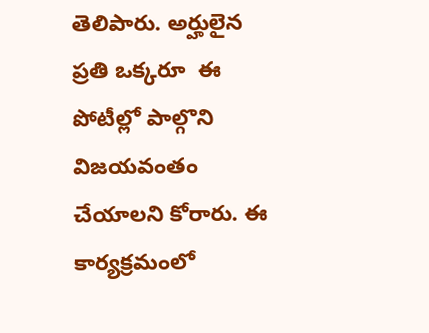తెలిపారు. అర్హులైన ప్రతి ఒక్కరూ  ఈ పోటీల్లో పాల్గొని విజయవంతం చేయాలని కోరారు. ఈ కార్యక్రమంలో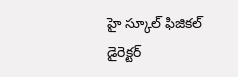హై స్కూల్ ఫిజికల్ డైరెక్టర్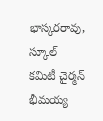భాస్కరరావు, స్కూల్ కమిటీ చైర్మన్ భీమయ్య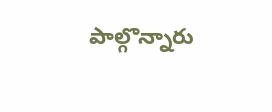పాల్గొన్నారు